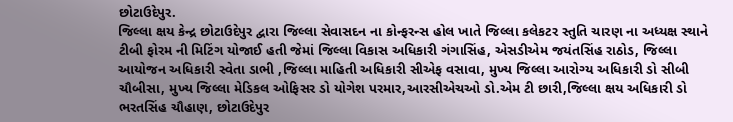છોટાઉદેપુર.
જિલ્લા ક્ષય કેન્દ્ર છોટાઉદેપુર દ્વારા જિલ્લા સેવાસદન ના કોન્ફરન્સ હોલ ખાતે જિલ્લા કલેકટર સ્તુતિ ચારણ ના અધ્યક્ષ સ્થાને ટીબી ફોરમ ની મિટિંગ યોજાઈ હતી જેમાં જિલ્લા વિકાસ અધિકારી ગંગાસિંહ, એસડીએમ જયંતસિંહ રાઠોડ, જિલ્લા આયોજન અધિકારી સ્વેતા ડાભી ,જિલ્લા માહિતી અધિકારી સીએફ વસાવા, મુખ્ય જિલ્લા આરોગ્ય અધિકારી ડો સીબી ચૌબીસા, મુખ્ય જિલ્લા મેડિકલ ઓફિસર ડો યોગેશ પરમાર,આરસીએચઓ ડો.એમ ટી છારી,જિલ્લા ક્ષય અધિકારી ડો ભરતસિંહ ચૌહાણ, છોટાઉદેપુર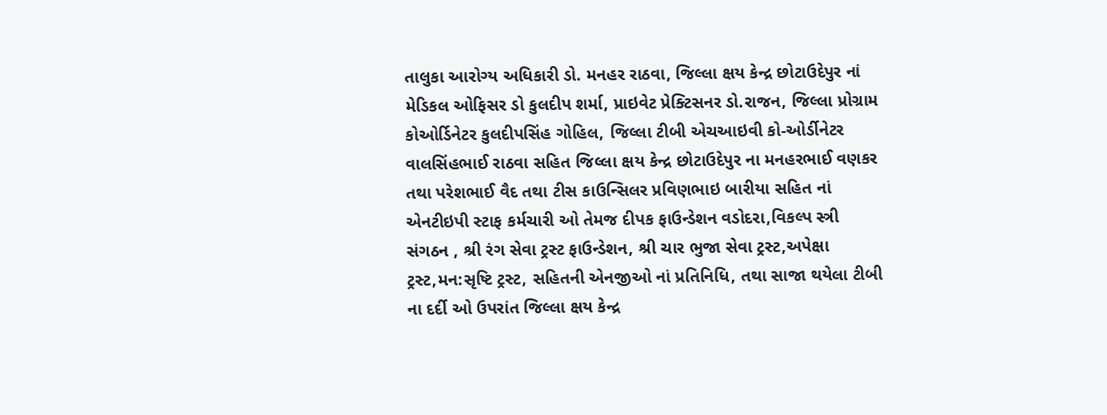તાલુકા આરોગ્ય અધિકારી ડો. મનહર રાઠવા, જિલ્લા ક્ષય કેન્દ્ર છોટાઉદેપુર નાં મેડિકલ ઓફિસર ડો કુલદીપ શર્મા, પ્રાઇવેટ પ્રેક્ટિસનર ડો.રાજન, જિલ્લા પ્રોગ્રામ કોઓર્ડિનેટર કુલદીપસિંહ ગોહિલ, જિલ્લા ટીબી એચઆઇવી કો-ઓર્ડીનેટર વાલસિંહભાઈ રાઠવા સહિત જિલ્લા ક્ષય કેન્દ્ર છોટાઉદેપુર ના મનહરભાઈ વણકર તથા પરેશભાઈ વૈદ તથા ટીસ કાઉન્સિલર પ્રવિણભાઇ બારીયા સહિત નાં એનટીઇપી સ્ટાફ કર્મચારી ઓ તેમજ દીપક ફાઉન્ડેશન વડોદરા,વિકલ્પ સ્ત્રી સંગઠન , શ્રી રંગ સેવા ટ્રસ્ટ ફાઉન્ડેશન, શ્રી ચાર ભુજા સેવા ટ્રસ્ટ,અપેક્ષા ટ્રસ્ટ,મન:સૃષ્ટિ ટ્રસ્ટ, સહિતની એનજીઓ નાં પ્રતિનિધિ, તથા સાજા થયેલા ટીબી ના દર્દી ઓ ઉપરાંત જિલ્લા ક્ષય કેન્દ્ર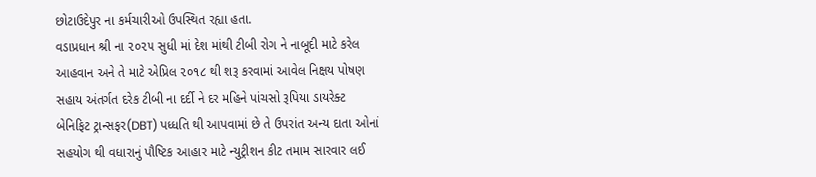છોટાઉદેપુર ના કર્મચારીઓ ઉપસ્થિત રહ્યા હતા.
વડાપ્રધાન શ્રી ના ૨૦૨૫ સુધી માં દેશ માંથી ટીબી રોગ ને નાબૂદી માટે કરેલ આહવાન અને તે માટે એપ્રિલ ૨૦૧૮ થી શરૂ કરવામાં આવેલ નિક્ષય પોષણ સહાય અંતર્ગત દરેક ટીબી ના દર્દી ને દર મહિને પાંચસો રૂપિયા ડાયરેક્ટ બેનિફિટ ટ્રાન્સફર(DBT) પધ્ધતિ થી આપવામાં છે તે ઉપરાંત અન્ય દાતા ઓનાં સહયોગ થી વધારાનું પૌષ્ટિક આહાર માટે ન્યુટ્રીશન કીટ તમામ સારવાર લઈ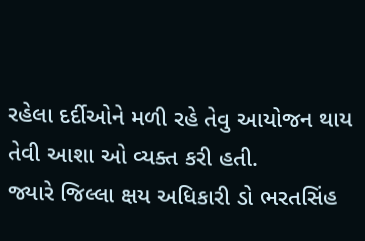રહેલા દર્દીઓને મળી રહે તેવુ આયોજન થાય તેવી આશા ઓ વ્યક્ત કરી હતી.
જ્યારે જિલ્લા ક્ષય અધિકારી ડો ભરતસિંહ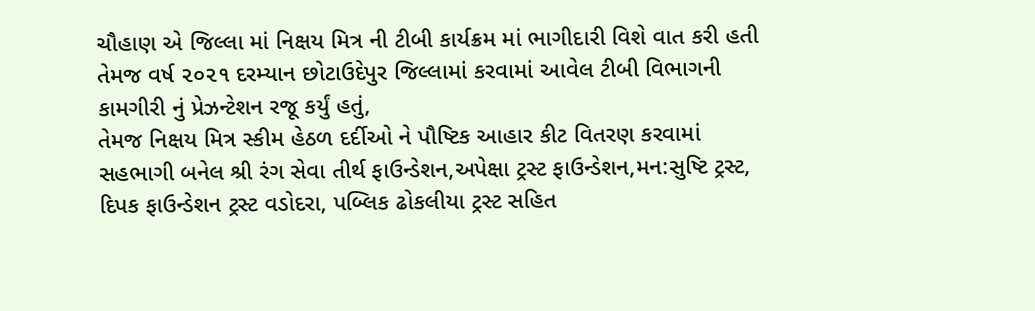ચૌહાણ એ જિલ્લા માં નિક્ષય મિત્ર ની ટીબી કાર્યક્રમ માં ભાગીદારી વિશે વાત કરી હતી તેમજ વર્ષ ૨૦૨૧ દરમ્યાન છોટાઉદેપુર જિલ્લામાં કરવામાં આવેલ ટીબી વિભાગની કામગીરી નું પ્રેઝન્ટેશન રજૂ કર્યું હતું,
તેમજ નિક્ષય મિત્ર સ્કીમ હેઠળ દર્દીઓ ને પૌષ્ટિક આહાર કીટ વિતરણ કરવામાં સહભાગી બનેલ શ્રી રંગ સેવા તીર્થ ફાઉન્ડેશન,અપેક્ષા ટ્રસ્ટ ફાઉન્ડેશન,મન:સુષ્ટિ ટ્રસ્ટ, દિપક ફાઉન્ડેશન ટ્રસ્ટ વડોદરા, પબ્લિક ઢોકલીયા ટ્રસ્ટ સહિત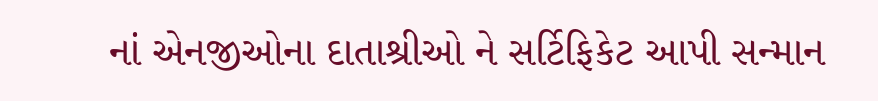નાં એનજીઓના દાતાશ્રીઓ ને સર્ટિફિકેટ આપી સન્માન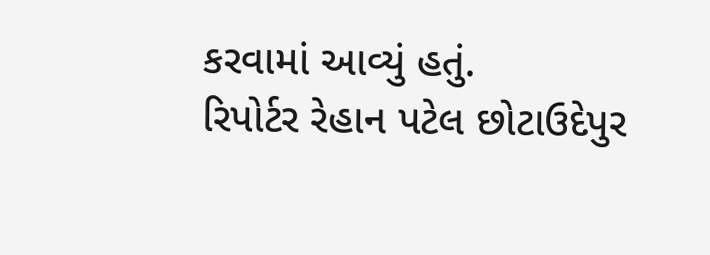કરવામાં આવ્યું હતું.
રિપોર્ટર રેહાન પટેલ છોટાઉદેપુર